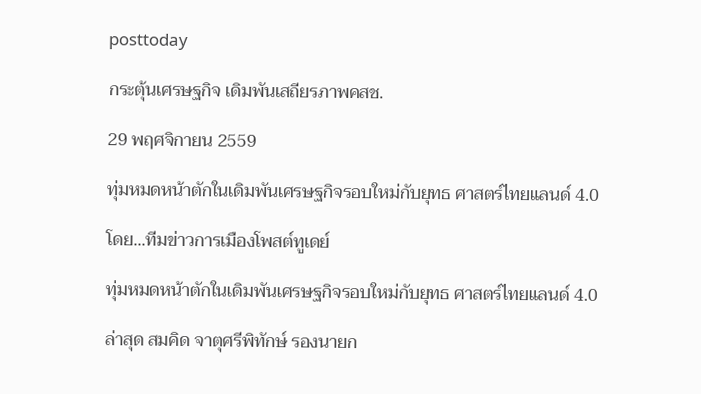posttoday

กระตุ้นเศรษฐกิจ เดิมพันเสถียรภาพคสช.

29 พฤศจิกายน 2559

ทุ่มหมดหน้าตักในเดิมพันเศรษฐกิจรอบใหม่กับยุทธ ศาสตร์ไทยแลนด์ 4.0

โดย...ทีมข่าวการเมืองโพสต์ทูเดย์

ทุ่มหมดหน้าตักในเดิมพันเศรษฐกิจรอบใหม่กับยุทธ ศาสตร์ไทยแลนด์ 4.0

ล่าสุด สมคิด จาตุศรีพิทักษ์ รองนายก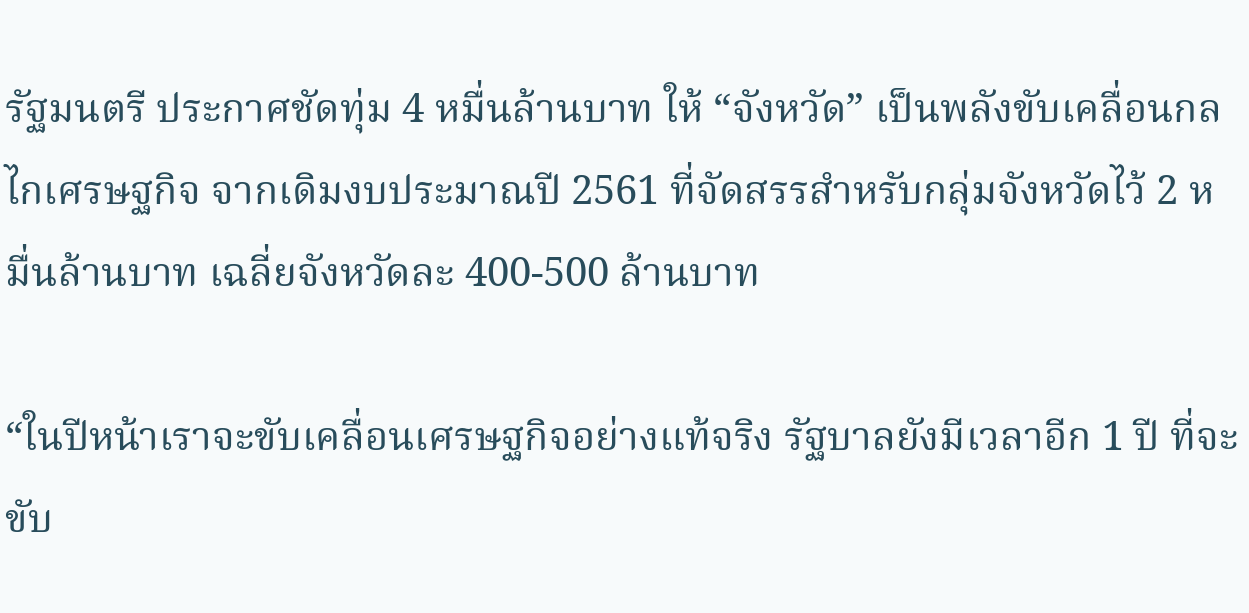รัฐมนตรี ประกาศชัดทุ่ม 4 หมื่นล้านบาท ให้ “จังหวัด” เป็นพลังขับเคลื่อนกลไกเศรษฐกิจ จากเดิมงบประมาณปี 2561 ที่จัดสรรสำหรับกลุ่มจังหวัดไว้ 2 หมื่นล้านบาท เฉลี่ยจังหวัดละ 400-500 ล้านบาท

“ในปีหน้าเราจะขับเคลื่อนเศรษฐกิจอย่างแท้จริง รัฐบาลยังมีเวลาอีก 1 ปี ที่จะขับ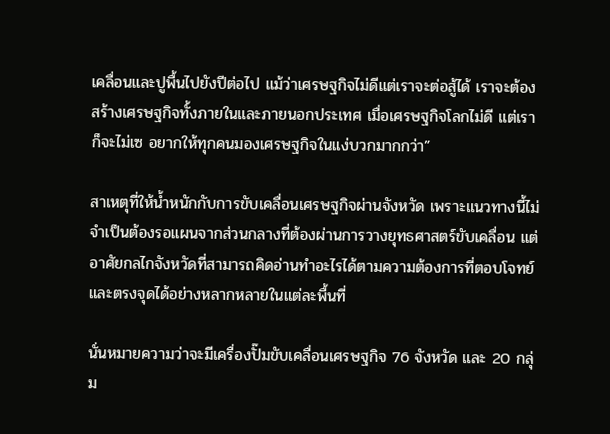เคลื่อนและปูพื้นไปยังปีต่อไป แม้ว่าเศรษฐกิจไม่ดีแต่เราจะต่อสู้ได้ เราจะต้องสร้างเศรษฐกิจทั้งภายในและภายนอกประเทศ เมื่อเศรษฐกิจโลกไม่ดี แต่เราก็จะไม่เซ อยากให้ทุกคนมองเศรษฐกิจในแง่บวกมากกว่า”

สาเหตุที่ให้น้ำหนักกับการขับเคลื่อนเศรษฐกิจผ่านจังหวัด เพราะแนวทางนี้ไม่จำเป็นต้องรอแผนจากส่วนกลางที่ต้องผ่านการวางยุทธศาสตร์ขับเคลื่อน แต่อาศัยกลไกจังหวัดที่สามารถคิดอ่านทำอะไรได้ตามความต้องการที่ตอบโจทย์และตรงจุดได้อย่างหลากหลายในแต่ละพื้นที่

นั่นหมายความว่าจะมีเครื่องปั๊มขับเคลื่อนเศรษฐกิจ 76 จังหวัด และ 20 กลุ่ม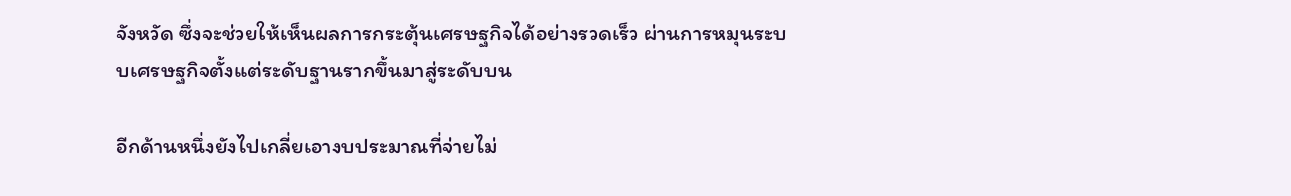จังหวัด ซึ่งจะช่วยให้เห็นผลการกระตุ้นเศรษฐกิจได้อย่างรวดเร็ว ผ่านการหมุนระบบเศรษฐกิจตั้งแต่ระดับฐานรากขึ้นมาสู่ระดับบน

อีกด้านหนึ่งยังไปเกลี่ยเอางบประมาณที่จ่ายไม่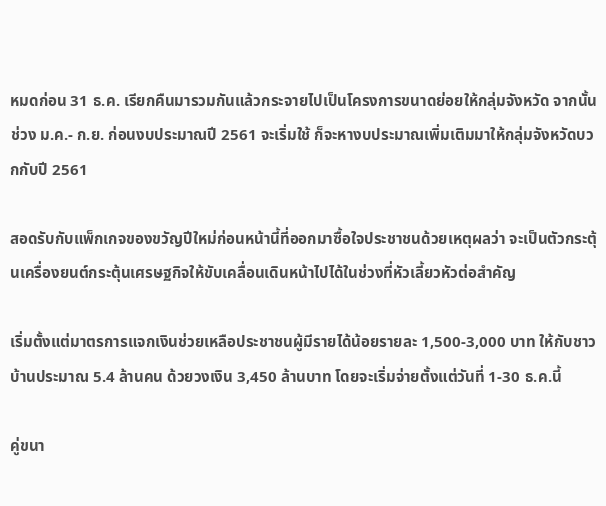หมดก่อน 31 ธ.ค. เรียกคืนมารวมกันแล้วกระจายไปเป็นโครงการขนาดย่อยให้กลุ่มจังหวัด จากนั้นช่วง ม.ค.- ก.ย. ก่อนงบประมาณปี 2561 จะเริ่มใช้ ก็จะหางบประมาณเพิ่มเติมมาให้กลุ่มจังหวัดบวกกับปี 2561

สอดรับกับแพ็กเกจของขวัญปีใหม่ก่อนหน้านี้ที่ออกมาซื้อใจประชาชนด้วยเหตุผลว่า จะเป็นตัวกระตุ้นเครื่องยนต์กระตุ้นเศรษฐกิจให้ขับเคลื่อนเดินหน้าไปได้ในช่วงที่หัวเลี้ยวหัวต่อสำคัญ

เริ่มตั้งแต่มาตรการแจกเงินช่วยเหลือประชาชนผู้มีรายได้น้อยรายละ 1,500-3,000 บาท ให้กับชาวบ้านประมาณ 5.4 ล้านคน ด้วยวงเงิน 3,450 ล้านบาท โดยจะเริ่มจ่ายตั้งแต่วันที่ 1-30 ธ.ค.นี้

คู่ขนา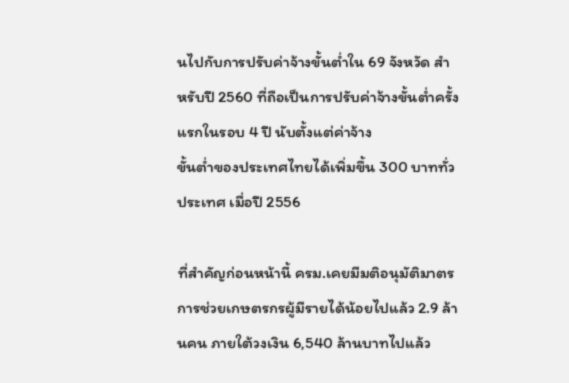นไปกับการปรับค่าจ้างขั้นต่ำใน 69 จังหวัด สำหรับปี 2560 ที่ถือเป็นการปรับค่าจ้างขั้นต่ำครั้งแรกในรอบ 4 ปี นับตั้งแต่ค่าจ้าง
ขั้นต่ำของประเทศไทยได้เพิ่มขึ้น 300 บาททั่วประเทศ เมื่อปี 2556

ที่สำคัญก่อนหน้านี้ ครม.เคยมีมติอนุมัติมาตรการช่วยเกษตรกรผู้มีรายได้น้อยไปแล้ว 2.9 ล้านคน ภายใต้วงเงิน 6,540 ล้านบาทไปแล้ว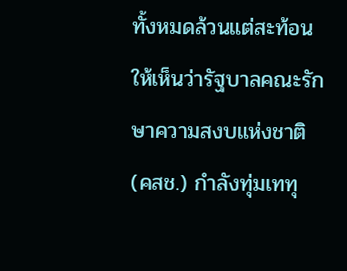ทั้งหมดล้วนแต่สะท้อนให้เห็นว่ารัฐบาลคณะรักษาความสงบแห่งชาติ (คสช.) กำลังทุ่มเททุ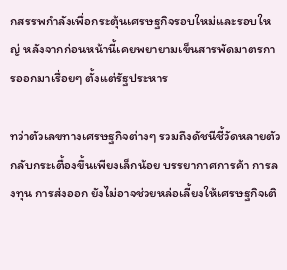กสรรพกำลังเพื่อกระตุ้นเศรษฐกิจรอบใหม่และรอบใหญ่ หลังจากก่อนหน้านี้เคยพยายามเข็นสารพัดมาตรการออกมาเรื่อยๆ ตั้งแต่รัฐประหาร

ทว่าตัวเลขทางเศรษฐกิจต่างๆ รวมถึงดัชนีชี้วัดหลายตัวกลับกระเตื้องขึ้นเพียงเล็กน้อย บรรยากาศการค้า การลงทุน การส่งออก ยังไม่อาจช่วยหล่อเลี้ยงให้เศรษฐกิจเติ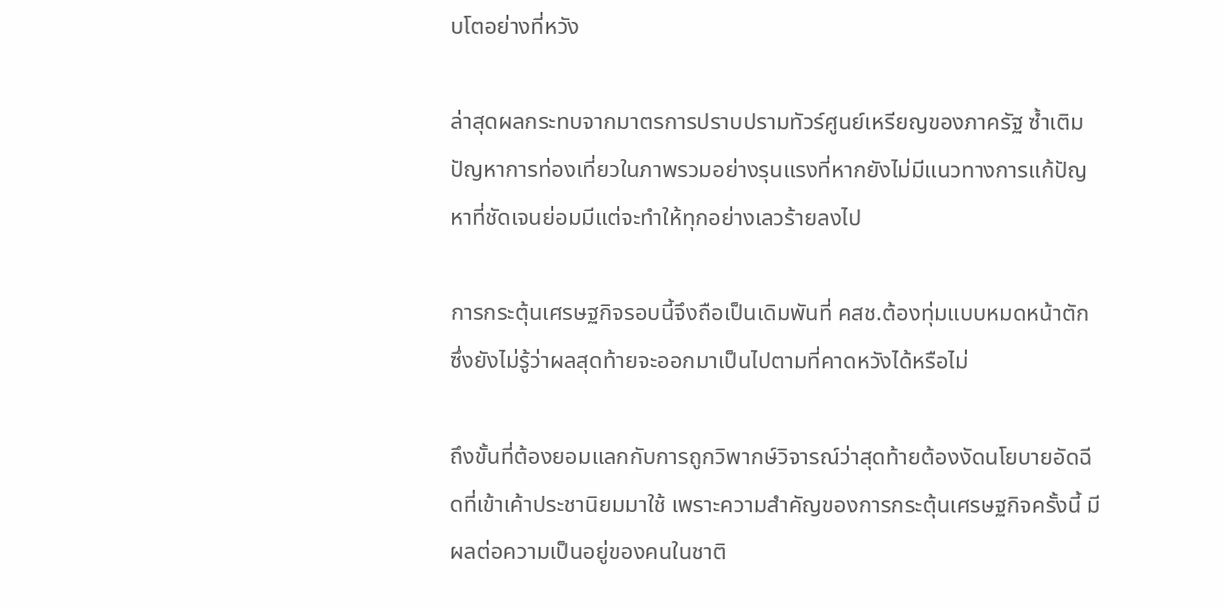บโตอย่างที่หวัง

ล่าสุดผลกระทบจากมาตรการปราบปรามทัวร์ศูนย์เหรียญของภาครัฐ ซ้ำเติมปัญหาการท่องเที่ยวในภาพรวมอย่างรุนแรงที่หากยังไม่มีแนวทางการแก้ปัญหาที่ชัดเจนย่อมมีแต่จะทำให้ทุกอย่างเลวร้ายลงไป

การกระตุ้นเศรษฐกิจรอบนี้จึงถือเป็นเดิมพันที่ คสช.ต้องทุ่มแบบหมดหน้าตัก ซึ่งยังไม่รู้ว่าผลสุดท้ายจะออกมาเป็นไปตามที่คาดหวังได้หรือไม่

ถึงขั้นที่ต้องยอมแลกกับการถูกวิพากษ์วิจารณ์ว่าสุดท้ายต้องงัดนโยบายอัดฉีดที่เข้าเค้าประชานิยมมาใช้ เพราะความสำคัญของการกระตุ้นเศรษฐกิจครั้งนี้ มีผลต่อความเป็นอยู่ของคนในชาติ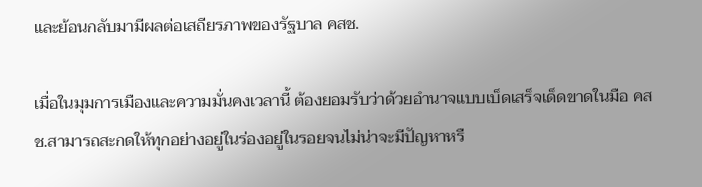และย้อนกลับมามีผลต่อเสถียรภาพของรัฐบาล คสช.

เมื่อในมุมการเมืองและความมั่นคงเวลานี้ ต้องยอมรับว่าด้วยอำนาจแบบเบ็ดเสร็จเด็ดขาดในมือ คสช.สามารถสะกดให้ทุกอย่างอยู่ในร่องอยู่ในรอยจนไม่น่าจะมีปัญหาหรื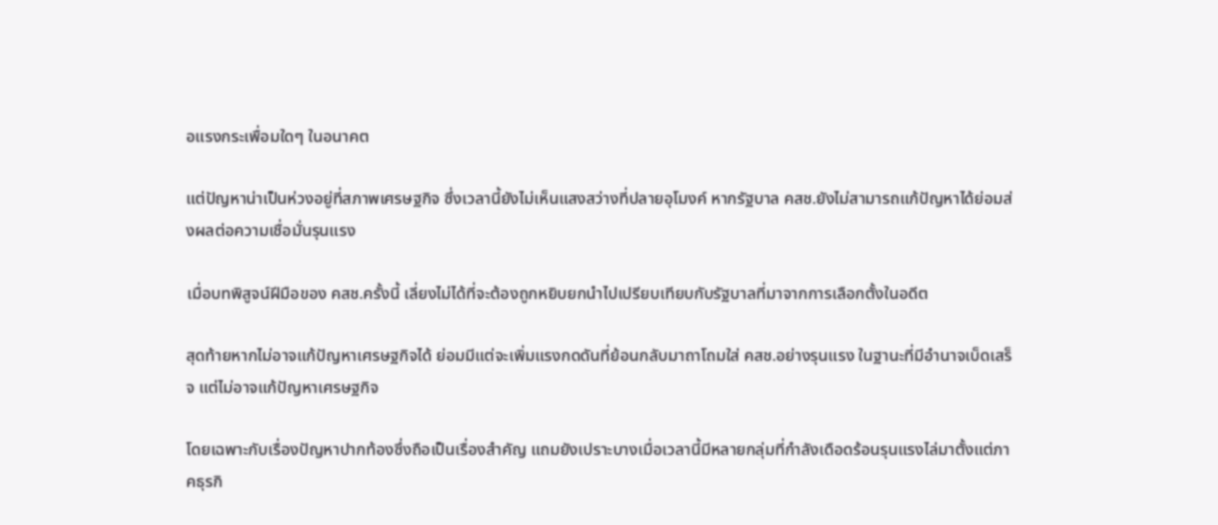อแรงกระเพื่อมใดๆ ในอนาคต

แต่ปัญหาน่าเป็นห่วงอยู่ที่สภาพเศรษฐกิจ ซึ่งเวลานี้ยังไม่เห็นแสงสว่างที่ปลายอุโมงค์ หากรัฐบาล คสช.ยังไม่สามารถแก้ปัญหาได้ย่อมส่งผลต่อความเชื่อมั่นรุนแรง

เมื่อบทพิสูจน์ฝีมือของ คสช.ครั้งนี้ เลี่ยงไม่ได้ที่จะต้องถูกหยิบยกนำไปเปรียบเทียบกับรัฐบาลที่มาจากการเลือกตั้งในอดีต

สุดท้ายหากไม่อาจแก้ปัญหาเศรษฐกิจได้ ย่อมมีแต่จะเพิ่มแรงกดดันที่ย้อนกลับมาถาโถมใส่ คสช.อย่างรุนแรง ในฐานะที่มีอำนาจเบ็ดเสร็จ แต่ไม่อาจแก้ปัญหาเศรษฐกิจ

โดยเฉพาะกับเรื่องปัญหาปากท้องซึ่งถือเป็นเรื่องสำคัญ แถมยังเปราะบางเมื่อเวลานี้มีหลายกลุ่มที่กำลังเดือดร้อนรุนแรงไล่มาตั้งแต่ภาคธุรกิ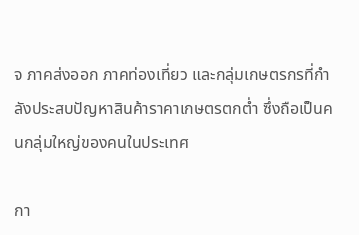จ ภาคส่งออก ภาคท่องเที่ยว และกลุ่มเกษตรกรที่กำลังประสบปัญหาสินค้าราคาเกษตรตกต่ำ ซึ่งถือเป็นคนกลุ่มใหญ่ของคนในประเทศ

กา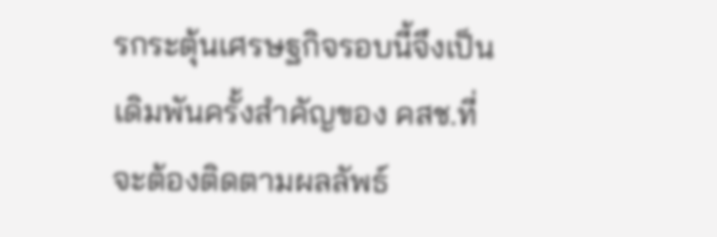รกระตุ้นเศรษฐกิจรอบนี้จึงเป็นเดิมพันครั้งสำคัญของ คสช.ที่จะต้องติดตามผลลัพธ์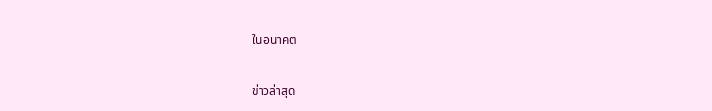ในอนาคต

ข่าวล่าสุด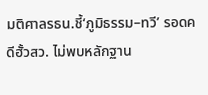มติศาลรธน.ชี้‘ภูมิธรรม–ทวี’ รอดคดีฮั้วสว. ไม่พบหลักฐาน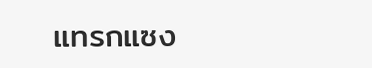แทรกแซง